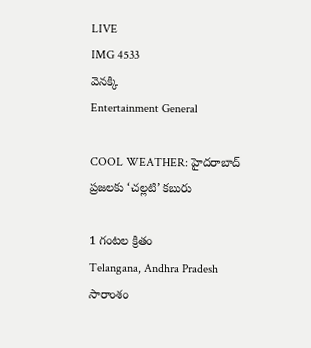LIVE
IMG 4533
వెనక్కి
Entertainment General

COOL WEATHER: హైదరాబాద్ ప్రజలకు ‘చల్లటి’ కబురు

1 గంటల క్రితం
Telangana, Andhra Pradesh
సారాంశం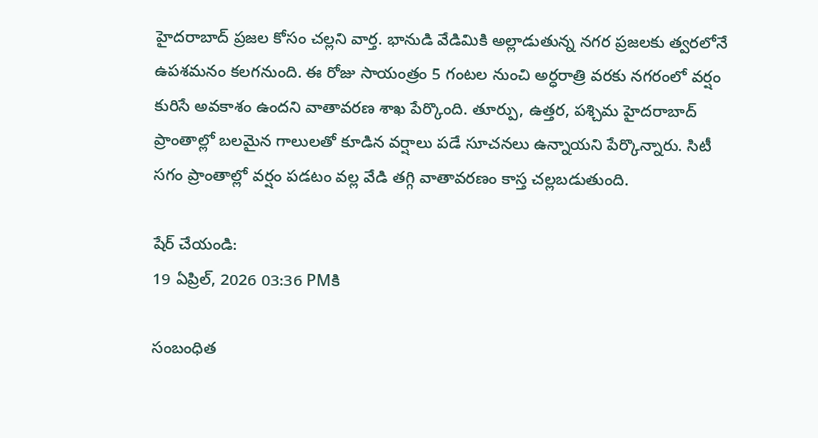హైదరాబాద్ ప్రజల కోసం చల్లని వార్త. భానుడి వేడిమికి అల్లాడుతున్న నగర ప్రజలకు త్వరలోనే ఉపశమనం కలగనుంది. ఈ రోజు సాయంత్రం 5 గంటల నుంచి అర్ధరాత్రి వరకు నగరంలో వర్షం కురిసే అవకాశం ఉందని వాతావరణ శాఖ పేర్కొంది. తూర్పు, ఉత్తర, పశ్చిమ హైదరాబాద్ ప్రాంతాల్లో బలమైన గాలులతో కూడిన వర్షాలు పడే సూచనలు ఉన్నాయని పేర్కొన్నారు. సిటీ సగం ప్రాంతాల్లో వర్షం పడటం వల్ల వేడి తగ్గి వాతావరణం కాస్త చల్లబడుతుంది.

షేర్ చేయండి:
19 ఏప్రిల్, 2026 03:36 PMకి

సంబంధిత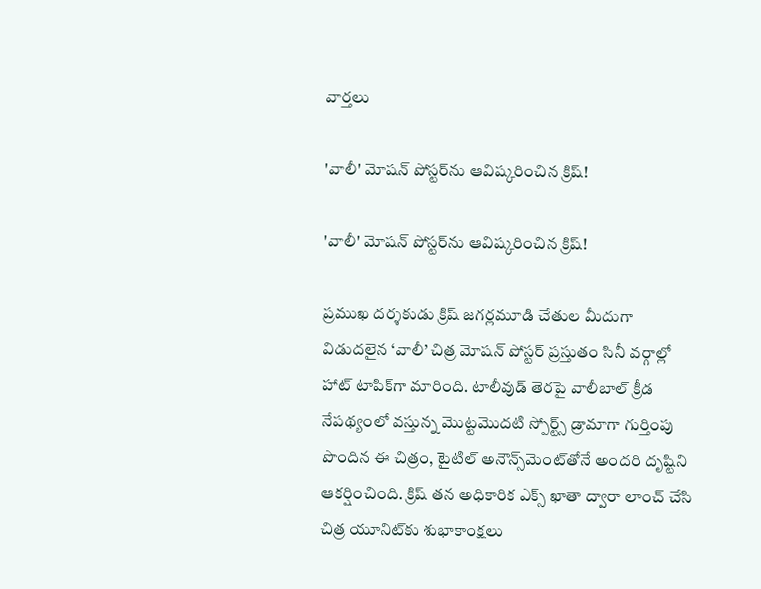వార్తలు

'వాలీ' మోషన్ పోస్టర్‌ను ఆవిష్కరించిన క్రిష్!

'వాలీ' మోషన్ పోస్టర్‌ను ఆవిష్కరించిన క్రిష్!

ప్రముఖ దర్శకుడు క్రిష్ జగర్లమూడి చేతుల మీదుగా విడుదలైన ‘వాలీ’ చిత్ర మోషన్ పోస్టర్ ప్రస్తుతం సినీ వర్గాల్లో హాట్ టాపిక్‌గా మారింది. టాలీవుడ్ తెరపై వాలీబాల్ క్రీడ నేపథ్యంలో వస్తున్న మొట్టమొదటి స్పోర్ట్స్ డ్రామాగా గుర్తింపు పొందిన ఈ చిత్రం, టైటిల్ అనౌన్స్‌మెంట్‌తోనే అందరి దృష్టిని ఆకర్షించింది. క్రిష్ తన అధికారిక ఎక్స్ ఖాతా ద్వారా లాంచ్ చేసి చిత్ర యూనిట్‌కు శుభాకాంక్షలు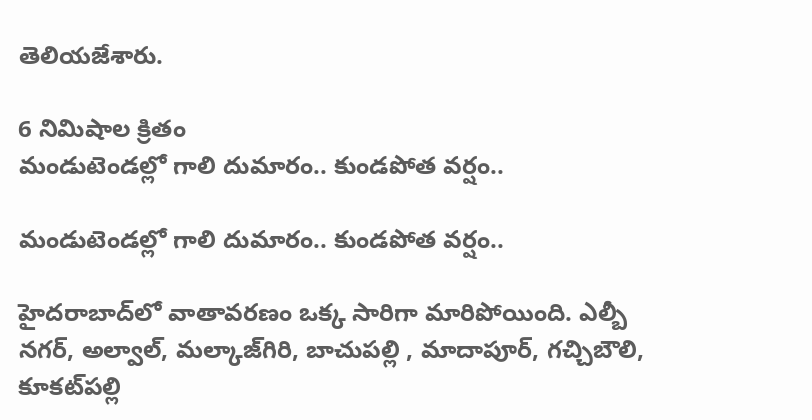తెలియజేశారు.

6 నిమిషాల క్రితం
మండుటెండల్లో గాలి దుమారం.. కుండపోత వర్షం..

మండుటెండల్లో గాలి దుమారం.. కుండపోత వర్షం..

హైదరాబాద్‌లో వాతావరణం ఒక్క సారిగా మారిపోయింది. ఎల్బీ నగర్, అల్వాల్, మల్కాజ్‌గిరి, బాచుపల్లి , మాదాపూర్, గచ్చిబౌలి, కూకట్‌పల్లి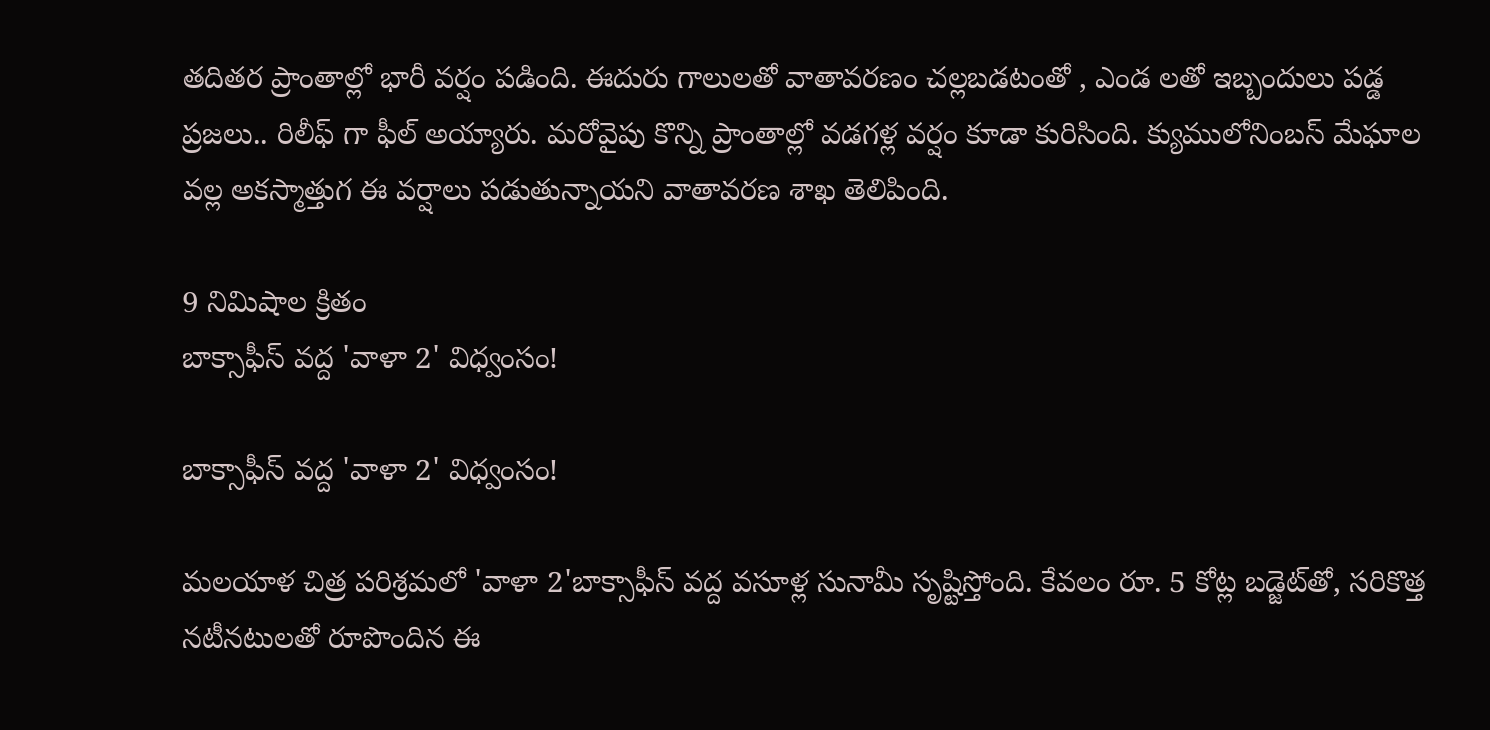తదితర ప్రాంతాల్లో భారీ వర్షం పడింది. ఈదురు గాలులతో వాతావరణం చల్లబడటంతో , ఎండ లతో ఇబ్బందులు పడ్డ ప్రజలు.. రిలీఫ్ గా ఫీల్ అయ్యారు. మరోవైపు కొన్ని ప్రాంతాల్లో వడగళ్ల వర్షం కూడా కురిసింది. క్యుములోనింబస్ మేఘాల వల్ల అకస్మాత్తుగ ఈ వర్షాలు పడుతున్నాయని వాతావరణ శాఖ తెలిపింది.

9 నిమిషాల క్రితం
బాక్సాఫీస్ వద్ద 'వాళా 2' విధ్వంసం!

బాక్సాఫీస్ వద్ద 'వాళా 2' విధ్వంసం!

మలయాళ చిత్ర పరిశ్రమలో 'వాళా 2'బాక్సాఫీస్ వద్ద వసూళ్ల సునామీ సృష్టిస్తోంది. కేవలం రూ. 5 కోట్ల బడ్జెట్‌తో, సరికొత్త నటీనటులతో రూపొందిన ఈ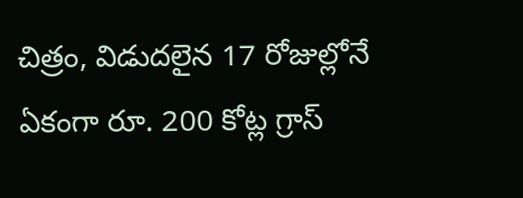చిత్రం, విడుదలైన 17 రోజుల్లోనే ఏకంగా రూ. 200 కోట్ల గ్రాస్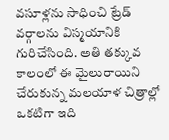వసూళ్లను సాధించి ట్రేడ్ వర్గాలను విస్మయానికి గురిచేసింది. అతి తక్కువ కాలంలో ఈ మైలురాయిని చేరుకున్న మలయాళ చిత్రాల్లో ఒకటిగా ఇది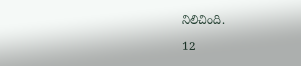నిలిచింది.

12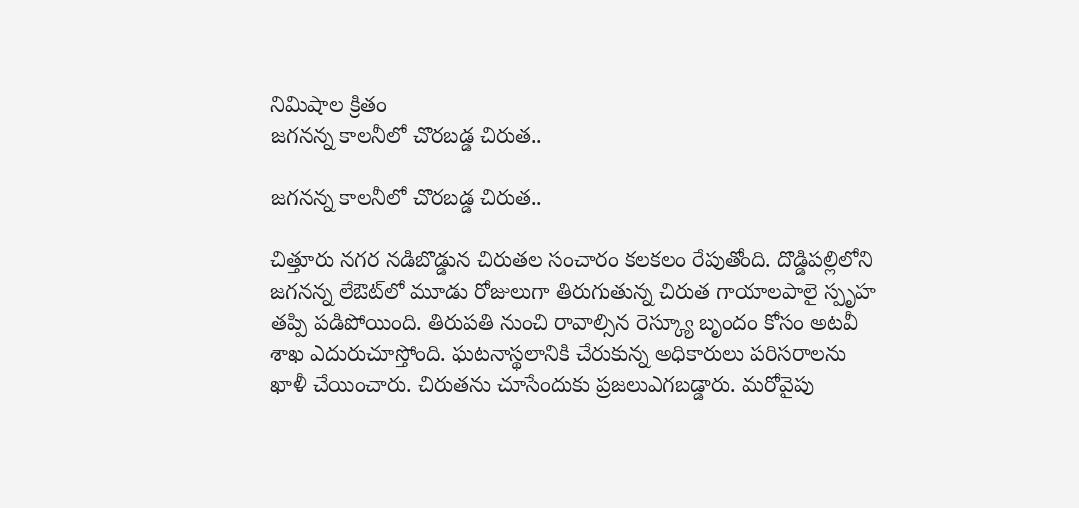నిమిషాల క్రితం
జగనన్న కాలనీలో చొరబడ్డ చిరుత..

జగనన్న కాలనీలో చొరబడ్డ చిరుత..

చిత్తూరు నగర నడిబొడ్డున చిరుతల సంచారం కలకలం రేపుతోంది. దొడ్డిపల్లిలోని జగనన్న లేఔట్‌లో మూడు రోజులుగా తిరుగుతున్న చిరుత గాయాలపాలై స్పృహ తప్పి పడిపోయింది. తిరుపతి నుంచి రావాల్సిన రెస్క్యూ బృందం కోసం అటవీ శాఖ ఎదురుచూస్తోంది. ఘటనాస్థలానికి చేరుకున్న అధికారులు పరిసరాలను ఖాళీ చేయించారు. చిరుతను చూసేందుకు ప్రజలుఎగబడ్డారు. మరోవైపు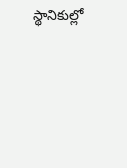స్థానికుల్లో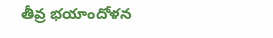తీవ్ర భయాందోళన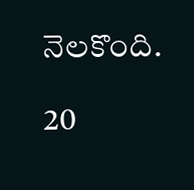నెలకొంది.

20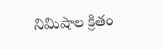నిమిషాల క్రితం